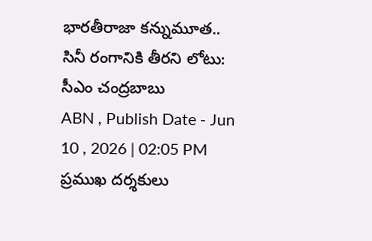భారతీరాజా కన్నుమూత.. సినీ రంగానికి తీరని లోటు: సీఎం చంద్రబాబు
ABN , Publish Date - Jun 10 , 2026 | 02:05 PM
ప్రముఖ దర్శకులు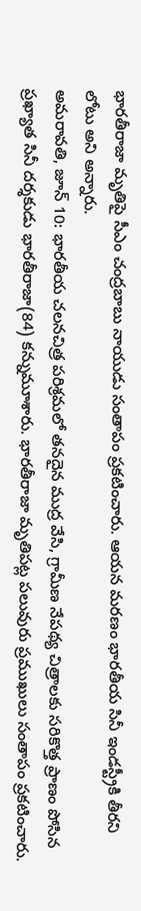భారతీరాజా మృతిపై సీఎం చంద్రబాబు నాయుడు సంతాపం ప్రకటించారు. ఆయన మరణం భారతీయ సినీ ఇండస్ట్రీకి తీరని లోటు అని అన్నారు.
అమరావతి, జూన్ 10: భారతీయ చలనచిత్ర పరిశ్రమలో తనదైన ముద్ర వేసి, గ్రామీణ నేపథ్య చిత్రాలకు సరికొత్త ప్రాణం పోసిన ప్రఖ్యాత సినీ దర్శకుడు భారతీరాజా(84) కన్నుమూశారు. భారతీరాజా మృతిపట్ల పలువురు ప్రముఖులు సంతాపం ప్రకటించారు.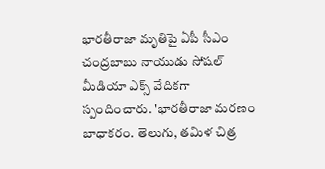భారతీరాజా మృతిపై ఏపీ సీఎం చంద్రబాబు నాయుడు సోషల్ మీడియా ఎక్స్ వేదికగా స్పందించారు. 'భారతీరాజా మరణం బాధాకరం. తెలుగు, తమిళ చిత్ర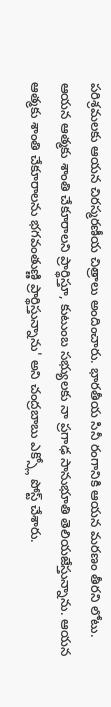పరిశ్రమలకు ఆయన చిరస్మరణీయ చిత్రాలు అందించారు. భారతీయ సినీ రంగానికి ఆయన మరణం తీరని లోటు. ఆయన ఆత్మకు శాంతి చేకూరాలని ప్రార్థిస్తూ, కుటుంబ సభ్యులకు నా ప్రగాఢ సానుభూతి తెలియజేస్తున్నాను. ఆయన ఆత్మకు శాంతి చేకూరాలను భగవంతుణ్ణి ప్రార్థిస్తున్నాను' అని చంద్రబాబు ఎక్స్లో పోస్ట్ చేశారు.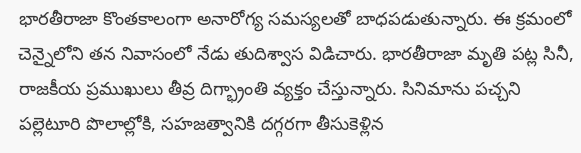భారతీరాజా కొంతకాలంగా అనారోగ్య సమస్యలతో బాధపడుతున్నారు. ఈ క్రమంలో చెన్నైలోని తన నివాసంలో నేడు తుదిశ్వాస విడిచారు. భారతీరాజా మృతి పట్ల సినీ, రాజకీయ ప్రముఖులు తీవ్ర దిగ్భ్రాంతి వ్యక్తం చేస్తున్నారు. సినిమాను పచ్చని పల్లెటూరి పొలాల్లోకి, సహజత్వానికి దగ్గరగా తీసుకెళ్లిన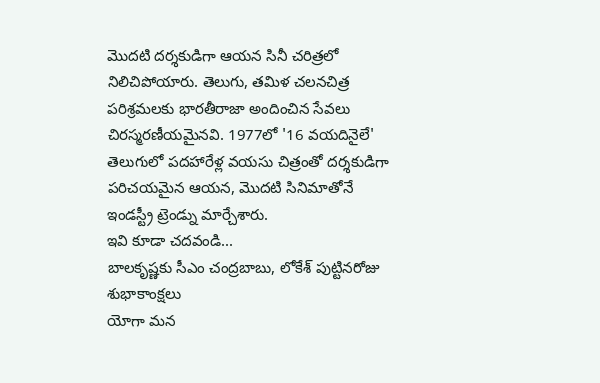మొదటి దర్శకుడిగా ఆయన సినీ చరిత్రలో నిలిచిపోయారు. తెలుగు, తమిళ చలనచిత్ర పరిశ్రమలకు భారతీరాజా అందించిన సేవలు చిరస్మరణీయమైనవి. 1977లో '16 వయదినైలే' తెలుగులో పదహారేళ్ల వయసు చిత్రంతో దర్శకుడిగా పరిచయమైన ఆయన, మొదటి సినిమాతోనే ఇండస్ట్రీ ట్రెండ్ను మార్చేశారు.
ఇవి కూడా చదవండి...
బాలకృష్ణకు సీఎం చంద్రబాబు, లోకేశ్ పుట్టినరోజు శుభాకాంక్షలు
యోగా మన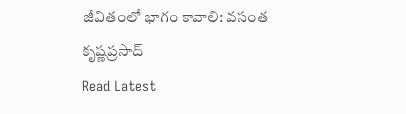జీవితంలో భాగం కావాలి: వసంత కృష్ణప్రసాద్
Read Latest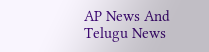AP News And Telugu News